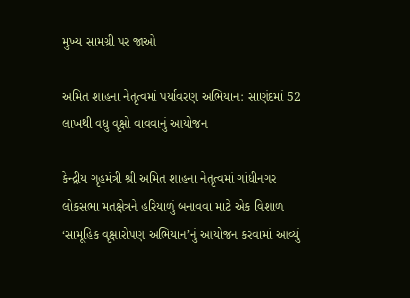મુખ્ય સામગ્રી પર જાઓ

અમિત શાહના નેતૃત્વમાં પર્યાવરણ અભિયાન: સાણંદમાં 52 લાખથી વધુ વૃક્ષો વાવવાનું આયોજન

કેન્દ્રીય ગૃહમંત્રી શ્રી અમિત શાહના નેતૃત્વમાં ગાંધીનગર લોકસભા મતક્ષેત્રને હરિયાળું બનાવવા માટે એક વિશાળ ‘સામૂહિક વૃક્ષારોપણ અભિયાન’નું આયોજન કરવામાં આવ્યું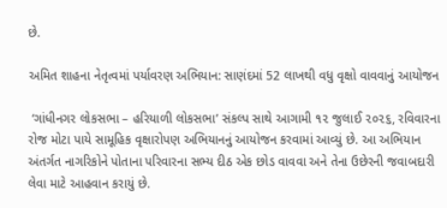છે.

અમિત શાહના નેતૃત્વમાં પર્યાવરણ અભિયાન: સાણંદમાં 52 લાખથી વધુ વૃક્ષો વાવવાનું આયોજન

 ‘ગાંધીનગર લોકસભા – હરિયાળી લોકસભા’ સંકલ્પ સાથે આગામી ૧૨ જુલાઈ ૨૦૨૬, રવિવારના રોજ મોટા પાયે સામૂહિક વૃક્ષારોપણ અભિયાનનું આયોજન કરવામાં આવ્યું છે. આ અભિયાન અંતર્ગત નાગરિકોને પોતાના પરિવારના સભ્ય દીઠ એક છોડ વાવવા અને તેના ઉછેરની જવાબદારી લેવા માટે આહવાન કરાયું છે.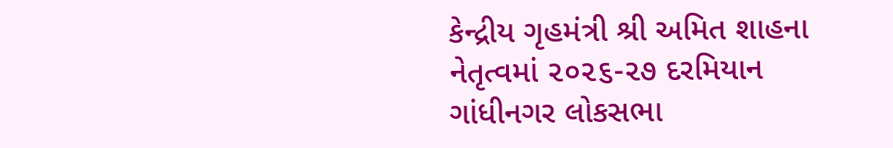કેન્દ્રીય ગૃહમંત્રી શ્રી અમિત શાહના નેતૃત્વમાં ૨૦૨૬-૨૭ દરમિયાન ગાંધીનગર લોકસભા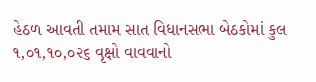હેઠળ આવતી તમામ સાત વિધાનસભા બેઠકોમાં કુલ ૧,૦૧,૧૦,૦૨૬ વૃક્ષો વાવવાનો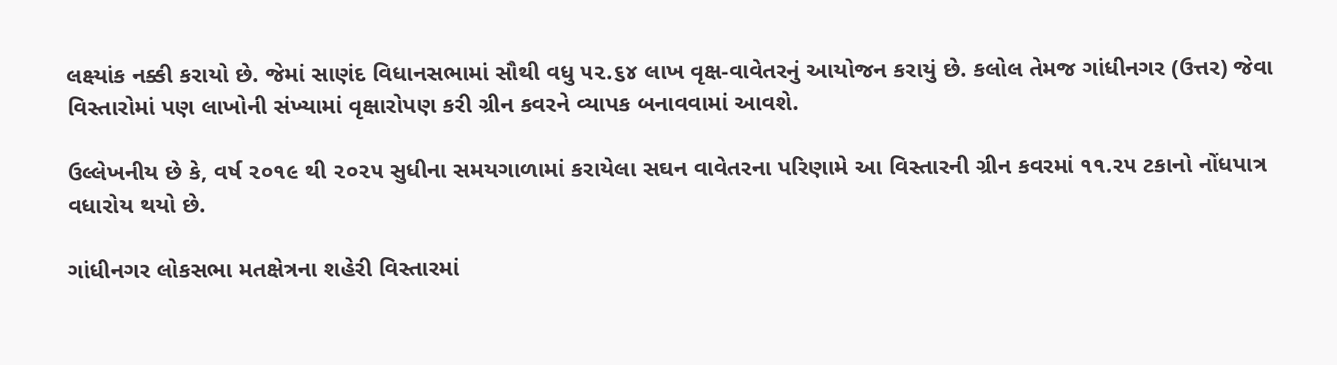લક્ષ્યાંક નક્કી કરાયો છે. જેમાં સાણંદ વિધાનસભામાં સૌથી વધુ ૫૨.૬૪ લાખ વૃક્ષ-વાવેતરનું આયોજન કરાયું છે. કલોલ તેમજ ગાંધીનગર (ઉત્તર) જેવા વિસ્તારોમાં પણ લાખોની સંખ્યામાં વૃક્ષારોપણ કરી ગ્રીન કવરને વ્યાપક બનાવવામાં આવશે.

ઉલ્લેખનીય છે કે, વર્ષ ૨૦૧૯ થી ૨૦૨૫ સુધીના સમયગાળામાં કરાયેલા સઘન વાવેતરના પરિણામે આ વિસ્તારની ગ્રીન કવરમાં ૧૧.૨૫ ટકાનો નોંધપાત્ર વધારોય થયો છે.

ગાંધીનગર લોકસભા મતક્ષેત્રના શહેરી વિસ્તારમાં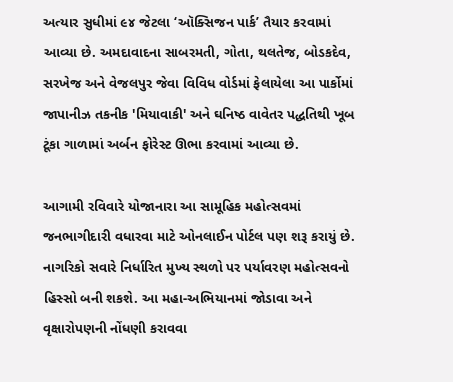અત્યાર સુધીમાં ૯૪ જેટલા ‘ઑક્સિજન પાર્ક’ તૈયાર કરવામાં આવ્યા છે. અમદાવાદના સાબરમતી, ગોતા, થલતેજ, બોડકદેવ, સરખેજ અને વેજલપુર જેવા વિવિધ વોર્ડમાં ફેલાયેલા આ પાર્કોમાં જાપાનીઝ તકનીક 'મિયાવાકી' અને ઘનિષ્ઠ વાવેતર પદ્ધતિથી ખૂબ ટૂંકા ગાળામાં અર્બન ફોરેસ્ટ ઊભા કરવામાં આવ્યા છે.

આગામી રવિવારે યોજાનારા આ સામૂહિક મહોત્સવમાં જનભાગીદારી વધારવા માટે ઓનલાઈન પોર્ટલ પણ શરૂ કરાયું છે. નાગરિકો સવારે નિર્ધારિત મુખ્ય સ્થળો પર પર્યાવરણ મહોત્સવનો હિસ્સો બની શકશે. આ મહા-અભિયાનમાં જોડાવા અને વૃક્ષારોપણની નોંધણી કરાવવા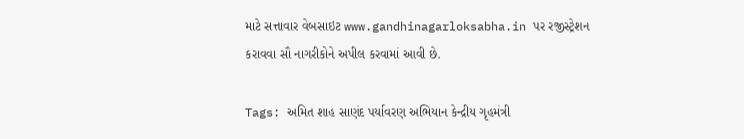માટે સત્તાવાર વેબસાઇટ www.gandhinagarloksabha.in પર રજીસ્ટ્રેશન કરાવવા સૌ નાગરીકોને અપીલ કરવામાં આવી છે.

Tags: અમિત શાહ સાણંદ પર્યાવરણ અભિયાન કેન્દ્રીય ગૃહમંત્રી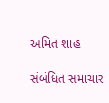અમિત શાહ

સંબંધિત સમાચાર